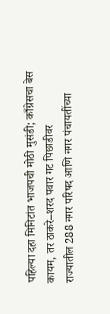पहिल्या दहा मिनिटांत भाजपची मोठी मुसंडी; काँग्रेसचा बेस कायम, तर ठाकरे–शरद पवार गट पिछाडीवर
राज्यातील 288 नगर परिषद आणि नगर पंचायतींच्या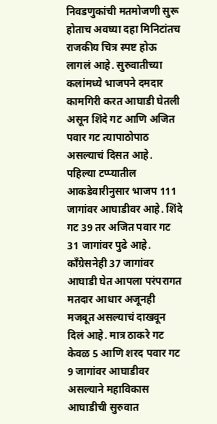निवडणुकांची मतमोजणी सुरू होताच अवघ्या दहा मिनिटांतच राजकीय चित्र स्पष्ट होऊ लागलं आहे. सुरुवातीच्या कलांमध्ये भाजपने दमदार कामगिरी करत आघाडी घेतली असून शिंदे गट आणि अजित पवार गट त्यापाठोपाठ असल्याचं दिसत आहे.
पहिल्या टप्प्यातील आकडेवारीनुसार भाजप 111 जागांवर आघाडीवर आहे. शिंदे गट 39 तर अजित पवार गट 31 जागांवर पुढे आहे. काँग्रेसनेही 37 जागांवर आघाडी घेत आपला परंपरागत मतदार आधार अजूनही मजबूत असल्याचं दाखवून दिलं आहे. मात्र ठाकरे गट केवळ 5 आणि शरद पवार गट 9 जागांवर आघाडीवर असल्याने महाविकास आघाडीची सुरुवात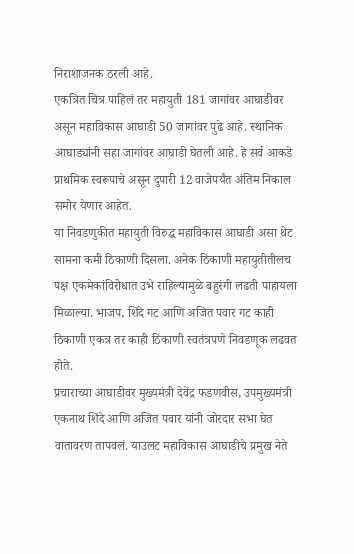निराशाजनक ठरली आहे.
एकत्रित चित्र पाहिलं तर महायुती 181 जागांवर आघाडीवर असून महाविकास आघाडी 50 जागांवर पुढे आहे. स्थानिक आघाड्यांनी सहा जागांवर आघाडी घेतली आहे. हे सर्व आकडे प्राथमिक स्वरूपाचे असून दुपारी 12 वाजेपर्यंत अंतिम निकाल समोर येणार आहेत.
या निवडणुकीत महायुती विरुद्ध महाविकास आघाडी असा थेट सामना कमी ठिकाणी दिसला. अनेक ठिकाणी महायुतीतीलच पक्ष एकमेकांविरोधात उभे राहिल्यामुळे बहुरंगी लढती पाहायला मिळाल्या. भाजप, शिंदे गट आणि अजित पवार गट काही ठिकाणी एकत्र तर काही ठिकाणी स्वतंत्रपणे निवडणूक लढवत होते.
प्रचाराच्या आघाडीवर मुख्यमंत्री देवेंद्र फडणवीस, उपमुख्यमंत्री एकनाथ शिंदे आणि अजित पवार यांनी जोरदार सभा घेत वातावरण तापवलं. याउलट महाविकास आघाडीचे प्रमुख नेते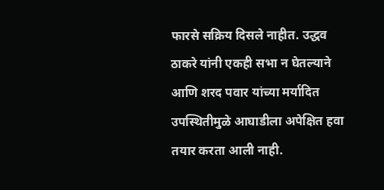फारसे सक्रिय दिसले नाहीत. उद्धव ठाकरे यांनी एकही सभा न घेतल्याने आणि शरद पवार यांच्या मर्यादित उपस्थितीमुळे आघाडीला अपेक्षित हवा तयार करता आली नाही.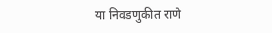या निवडणुकीत राणे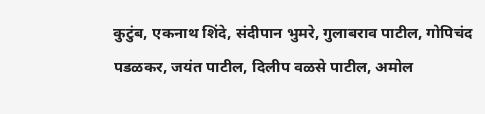कुटुंब, एकनाथ शिंदे, संदीपान भुमरे, गुलाबराव पाटील, गोपिचंद पडळकर, जयंत पाटील, दिलीप वळसे पाटील, अमोल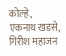कोल्हे, एकनाथ खडसे, गिरीश महाजन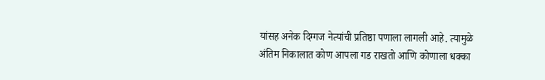यांसह अनेक दिग्गज नेत्यांची प्रतिष्ठा पणाला लागली आहे. त्यामुळे अंतिम निकालात कोण आपला गड राखतो आणि कोणाला धक्का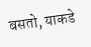बसतो, याकडे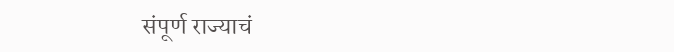संपूर्ण राज्याचं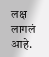लक्ष लागलं आहे.